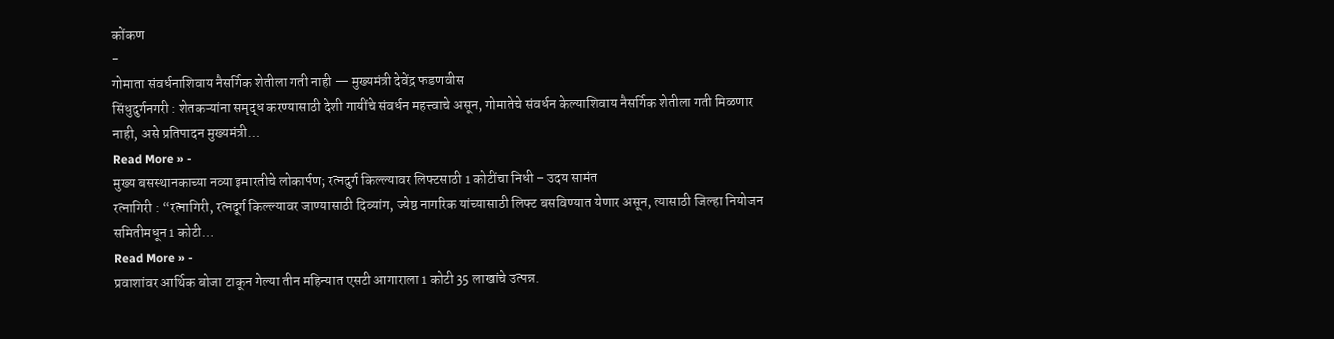कोंकण
-
गोमाता संवर्धनाशिवाय नैसर्गिक शेतीला गती नाही — मुख्यमंत्री देवेंद्र फडणवीस
सिंधुदुर्गनगरी : शेतकऱ्यांना समृद्ध करण्यासाठी देशी गायींचे संवर्धन महत्त्वाचे असून, गोमातेचे संवर्धन केल्याशिवाय नैसर्गिक शेतीला गती मिळणार नाही, असे प्रतिपादन मुख्यमंत्री…
Read More » -
मुख्य बसस्थानकाच्या नव्या इमारतीचे लोकार्पण; रत्नदुर्ग किल्ल्यावर लिफ्टसाठी 1 कोटींचा निधी – उदय सामंत
रत्नागिरी : “रत्नागिरी, रत्नदूर्ग किल्ल्यावर जाण्यासाठी दिव्यांग, ज्येष्ठ नागरिक यांच्यासाठी लिफ्ट बसविण्यात येणार असून, त्यासाठी जिल्हा नियोजन समितीमधून 1 कोटी…
Read More » -
प्रवाशांवर आर्थिक बोजा टाकून गेल्या तीन महिन्यात एसटी आगाराला 1 कोटी 35 लाखांचे उत्पन्न.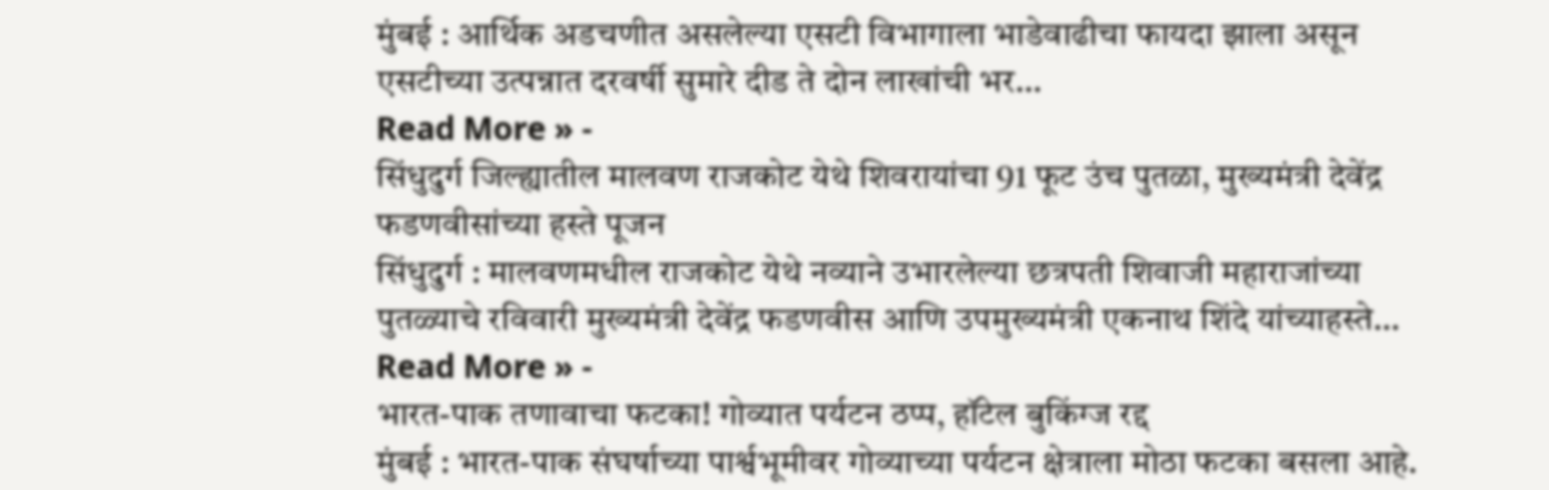मुंबई : आर्थिक अडचणीत असलेल्या एसटी विभागाला भाडेवाढीचा फायदा झाला असून एसटीच्या उत्पन्नात दरवर्षी सुमारे दीड ते दोन लाखांची भर…
Read More » -
सिंधुदुर्ग जिल्ह्यातील मालवण राजकोट येथे शिवरायांचा 91 फूट उंच पुतळा, मुख्यमंत्री देवेंद्र फडणवीसांच्या हस्ते पूजन
सिंधुदुर्ग : मालवणमधील राजकोट येथे नव्याने उभारलेल्या छत्रपती शिवाजी महाराजांच्या पुतळ्याचे रविवारी मुख्यमंत्री देवेंद्र फडणवीस आणि उपमुख्यमंत्री एकनाथ शिंदे यांच्याहस्ते…
Read More » -
भारत-पाक तणावाचा फटका! गोव्यात पर्यटन ठप्प, हॉटेल बुकिंग्ज रद्द
मुंबई : भारत-पाक संघर्षाच्या पार्श्वभूमीवर गोव्याच्या पर्यटन क्षेत्राला मोठा फटका बसला आहे.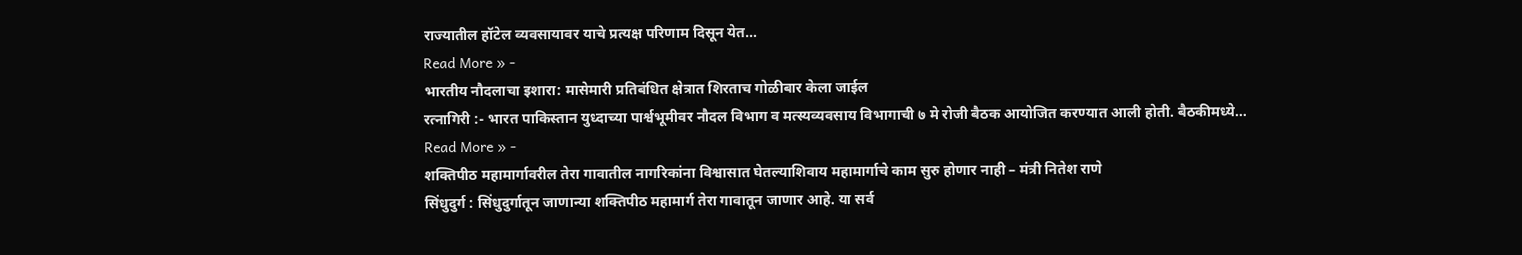राज्यातील हॉटेल व्यवसायावर याचे प्रत्यक्ष परिणाम दिसून येत…
Read More » -
भारतीय नौदलाचा इशारा: मासेमारी प्रतिबंधित क्षेत्रात शिरताच गोळीबार केला जाईल
रत्नागिरी :- भारत पाकिस्तान युध्दाच्या पार्श्वभूमीवर नौदल विभाग व मत्स्यव्यवसाय विभागाची ७ मे रोजी बैठक आयोजित करण्यात आली होती. बैठकीमध्ये…
Read More » -
शक्तिपीठ महामार्गावरील तेरा गावातील नागरिकांना विश्वासात घेतल्याशिवाय महामार्गाचे काम सुरु होणार नाही – मंत्री नितेश राणे
सिंधुदुर्ग : सिंधुदुर्गातून जाणान्या शक्तिपीठ महामार्ग तेरा गावातून जाणार आहे. या सर्व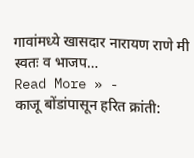गावांमध्ये खासदार नारायण राणे मी स्वतः व भाजप…
Read More » -
काजू बोंडांपासून हरित क्रांती: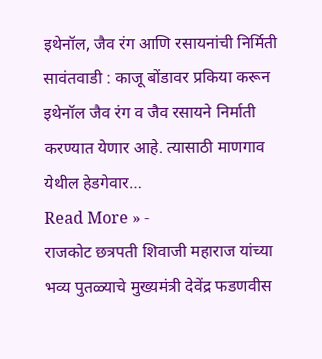इथेनॉल, जैव रंग आणि रसायनांची निर्मिती
सावंतवाडी : काजू बोंडावर प्रकिया करून इथेनॉल जैव रंग व जैव रसायने निर्माती करण्यात येणार आहे. त्यासाठी माणगाव येथील हेडगेवार…
Read More » -
राजकोट छत्रपती शिवाजी महाराज यांच्या भव्य पुतळ्याचे मुख्यमंत्री देवेंद्र फडणवीस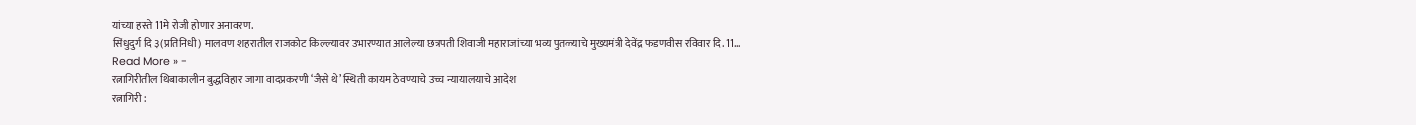यांच्या हस्ते 11मे रोजी होणार अनावरण.
सिंधुदुर्ग दि ३(प्रतिनिधी) मालवण शहरातील राजकोट किल्ल्यावर उभारण्यात आलेल्या छत्रपती शिवाजी महाराजांच्या भव्य पुतळ्याचे मुख्यमंत्री देवेंद्र फडणवीस रविवार दि. 11…
Read More » -
रत्नागिरीतील थिबाकालीन बुद्धविहार जागा वादप्रकरणी ‘जैसे थे’ स्थिती कायम ठेवण्याचे उच्च न्यायालयाचे आदेश
रत्नागिरी :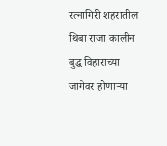रत्नागिरी शहरातील थिबा राजा कालीन बुद्ध विहाराच्या जागेवर होणाऱ्या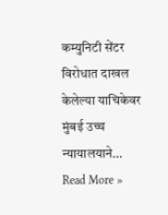कम्युनिटी सेंटर विरोधात दाखल केलेल्या याचिकेवर मुंबई उच्च न्यायालयाने…
Read More »